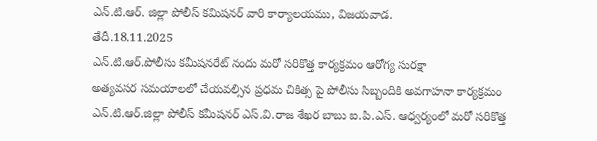ఎన్.టి.ఆర్. జిల్లా పోలీస్ కమిషనర్ వారి కార్యాలయము, విజయవాడ.
తేదీ.18.11.2025
ఎన్.టి.ఆర్.పోలీసు కమీషనరేట్ నందు మరో సరికొత్త కార్యక్రమం ఆరోగ్య సురక్షా
అత్యవసర సమయాలలో చేయవల్సిన ప్రధమ చికిత్స పై పోలీసు సిబ్బందికి అవగాహనా కార్యక్రమం
ఎన్.టి.ఆర్.జిల్లా పోలీస్ కమీషనర్ ఎస్.వి.రాజ శేఖర బాబు ఐ.పి.ఎస్. ఆధ్వర్యంలో మరో సరికొత్త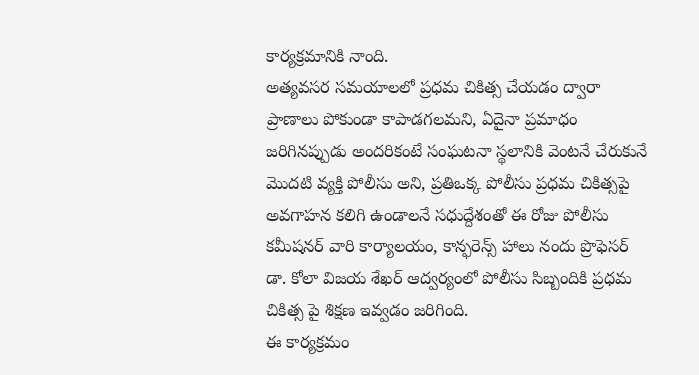కార్యక్రమానికి నాంది.
అత్యవసర సమయాలలో ప్రధమ చికిత్స చేయడం ద్వారా ప్రాణాలు పోకుండా కాపాడగలమని, ఏదైనా ప్రమాధం జరిగినప్పుడు అందరికంటే సంఘటనా స్థలానికి వెంటనే చేరుకునే మొదటి వ్యక్తి పోలీసు అని, ప్రతిఒక్క పోలీసు ప్రధమ చికిత్సపై అవగాహన కలిగి ఉండాలనే సధుద్దేశంతో ఈ రోజు పోలీసు కమీషనర్ వారి కార్యాలయం, కాన్ఫరెన్స్ హాలు నందు ప్రొఫెసర్ డా. కోలా విజయ శేఖర్ ఆద్వర్యంలో పోలీసు సిబ్బందికి ప్రధమ చికిత్స పై శిక్షణ ఇవ్వడం జరిగింది.
ఈ కార్యక్రమం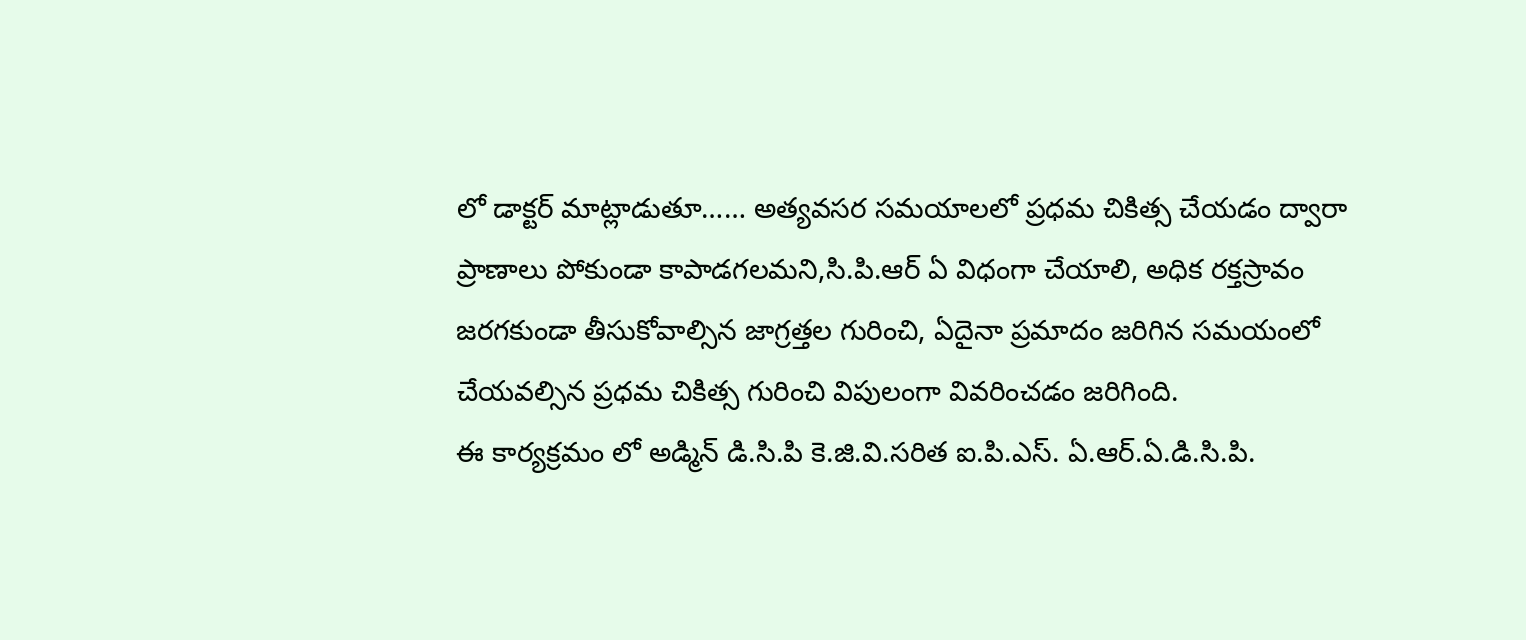లో డాక్టర్ మాట్లాడుతూ…… అత్యవసర సమయాలలో ప్రధమ చికిత్స చేయడం ద్వారా ప్రాణాలు పోకుండా కాపాడగలమని,సి.పి.ఆర్ ఏ విధంగా చేయాలి, అధిక రక్తస్రావం జరగకుండా తీసుకోవాల్సిన జాగ్రత్తల గురించి, ఏదైనా ప్రమాదం జరిగిన సమయంలో చేయవల్సిన ప్రధమ చికిత్స గురించి విపులంగా వివరించడం జరిగింది.
ఈ కార్యక్రమం లో అడ్మిన్ డి.సి.పి కె.జి.వి.సరిత ఐ.పి.ఎస్. ఏ.ఆర్.ఏ.డి.సి.పి.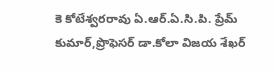కె కోటేశ్వరరావు ఏ.ఆర్.ఏ.సి.పి. ప్రేమ్ కుమార్,ప్రొఫెసర్ డా.కోలా విజయ శేఖర్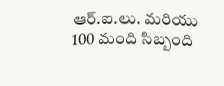ఆర్.ఐ.లు. మరియు 100 మంది సిబ్బంది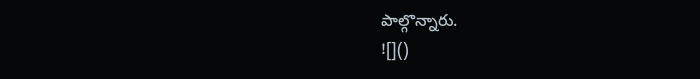పాల్గొన్నారు.
![]()